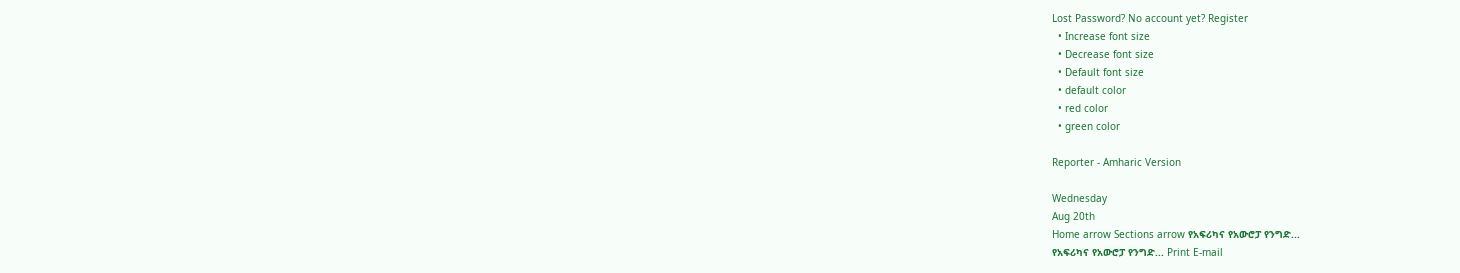Lost Password? No account yet? Register
  • Increase font size
  • Decrease font size
  • Default font size
  • default color
  • red color
  • green color

Reporter - Amharic Version

Wednesday
Aug 20th
Home arrow Sections arrow የአፍሪካና የአውሮፓ የንግድ...
የአፍሪካና የአውሮፓ የንግድ... Print E-mail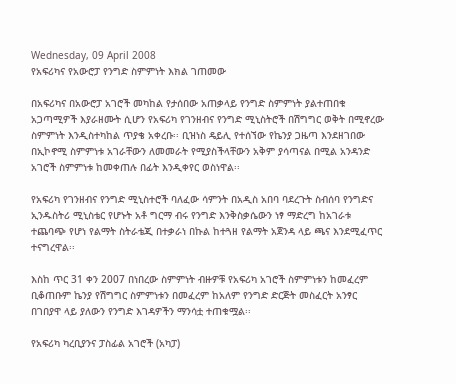Wednesday, 09 April 2008
የአፍሪካና የአውሮፓ የንግድ ስምምነት እክል ገጠመው

በአፍሪካና በአውሮፓ አገሮች መካከል የታሰበው አጠቃላይ የንግድ ስምምነት ያልተጠበቁ አጋጣሚዎች እያራዘሙት ሲሆን የአፍሪካ የገንዘብና የንግድ ሚኒስትሮች በሽግግር ወቅት በሚኖረው ስምምነት እንዲስተካከል ጥያቄ አቀረቡ፡፡ ቢዝነስ ዴይሊ የተሰኘው የኬንያ ጋዜጣ እንደዘገበው በኢኮኖሚ ስምምነቱ አገራቸውን ለመመራት የሚያስችላቸውን አቅም ያሳጣናል በሚል አንዳንድ አገሮች ስምምነቱ ከመቀጠሉ በፊት እንዲቀየር ወስነዋል፡፡

የአፍሪካ የገንዘብና የንግድ ሚኒስተሮች ባለፈው ሳምንት በአዲስ አበባ ባደረጉት ስብሰባ የንግድና ኢንዱስትሪ ሚኒስቴር የሆኑት አቶ ግርማ ብሩ የንግድ እንቅስቃሴውን ነፃ ማድረግ ከአገራቱ ተጨባጭ የሆነ የልማት ስትራቴጂ በተቃራነ በኩል ከተጓዘ የልማት አጀንዳ ላይ ጫና እንደሚፈጥር ተናግረዋል፡፡

እስከ ጥር 31 ቀን 2007 በነበረው ስምምነት ብዙዎቹ የአፍሪካ አገሮች ስምምነቱን ከመፈረም ቢቆጠቡም ኬንያ የሽግግር ስምምነቱን በመፈረም ከአለም የንግድ ድርጅት መስፈርት አንፃር በገበያዋ ላይ ያለውን የንግድ እገዳዎችን ማንሳቷ ተጠቁሟል፡፡

የአፍሪካ ካረቢያንና ፓስፊል አገሮች (አካፓ)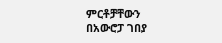ምርቶቻቸውን በአውሮፓ ገበያ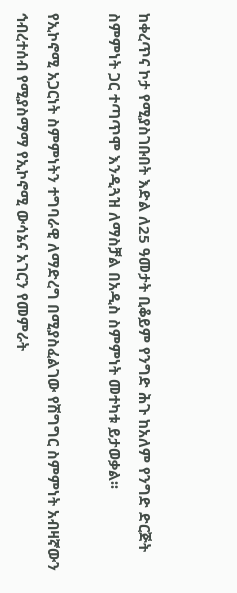ከቀረጥና ኮታ የሚያስገቡበት እድል ለ25 ዓመታት ቢቆይም የንግድ ሕጉ ከአለም የንግድ ድርጅት ስምምነት ጋር ተጣጥሞ እንዲጓዝ ለማስቻል በአዲስ ስምምነት መተካቱ ይታወቃል፡፡

የኢኮኖሚ አጋርነት ስምምነትን ተግባራዊ ለማድረግ በሚያስፈልገው የሽግግር ስምምነት አብዛኛውን ኅብረተሰብ የሚያስማማ የኢኮኖሚ ውሳኔና አገርን የመምራት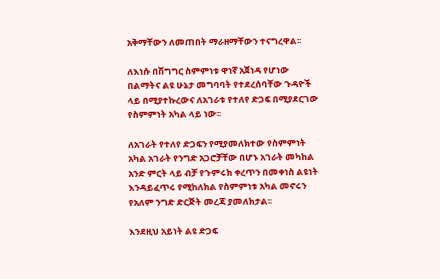አቅማቸውን ለመጠበት ማራዘማቸውን ተናግረዋል፡፡

ለእነሱ በሽግግር ስምምነቱ ዋነኛ አጀነዳ የሆነው በልማትና ልዩ ሁኔታ መግባባት የተደረሰባቸው ጉዳዮች ላይ በሚያተኩረውና ለአገራቱ የተለየ ድጋፍ በሚያደርገው የስምምነት አካል ላይ ነው፡፡

ለአገራት የተለየ ድጋፍን የሚያመለክተው የስምምነት አካል አገራት የንግድ አጋሮቻቸው በሆኑ አገራት መካከል አንድ ምርት ላይ ብቻ የጉምሩክ ቀረጥን በመቀነስ ልዩነት እንዳይፈጥሩ የሚከለክል የስምምነቱ አካል መኖሩን የአለም ንግድ ድርጅት መረጃ ያመለክታል፡፡

እንደዚህ አይነት ልዩ ድጋፍ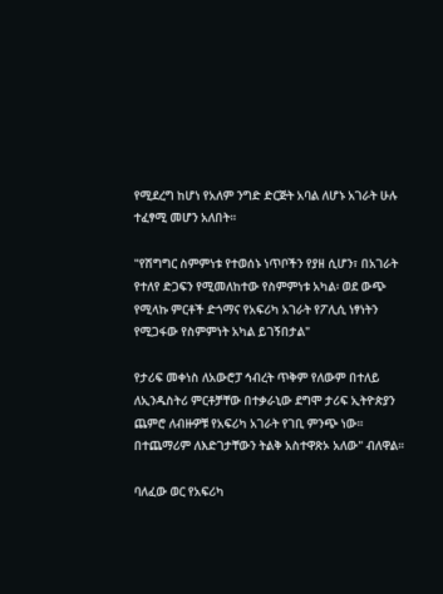የሚደረግ ከሆነ የአለም ንግድ ድርጅት አባል ለሆኑ አገራት ሁሉ ተፈፃሚ መሆን አለበት፡፡

"የሽግግር ስምምነቱ የተወሰኑ ነጥቦችን የያዘ ሲሆን፣ በአገራት የተለየ ድጋፍን የሚመለከተው የስምምነቱ አካል፡ ወደ ውጭ የሚላኩ ምርቶች ድጎማና የአፍሪካ አገራት የፖሊሲ ነፃነትን የሚጋፋው የስምምነት አካል ይገኝበታል"

የታሪፍ መቀነስ ለአውሮፓ ኅብረት ጥቅም የለውም በተለይ ለኢንዱስትሪ ምርቶቻቸው በተቃራኒው ደግሞ ታሪፍ ኢትዮጵያን ጨምሮ ለብዙዎቹ የአፍሪካ አገራት የገቢ ምንጭ ነው፡፡ በተጨማሪም ለእድገታቸውን ትልቅ አስተዋጽኦ አለው" ብለዋል፡፡

ባለፈው ወር የአፍሪካ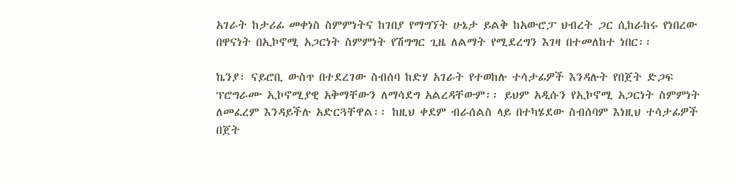አገራት ከታሪፊ መቀነስ ስምምነትና ከገበያ የማግኘት ሁኔታ ይልቅ ከአውሮፓ ህብረት ጋር ሲከራከሩ የነበረው በዋናነት በኢኮኖሚ አጋርነት ስምምነት የሽግግር ጊዜ ለልማት የሚደረግን እገዛ በተመለከተ ነበር፡፡

ኬንያ፣ ናይሮቢ ውስጥ በተደረገው ስብሰባ ከድሃ አገራት የተወከሉ ተሳታፊዎች እንዳሉት የበጀት ድጋፍ ፕሮግራሙ ኢኮኖሚያዊ አቅማቸውን ለማሳደግ አልረዳቸውም፡፡ ይህም አዲሱን የኢኮኖሚ አጋርነት ስምምነት ለመፈረም እንዳይችሉ አድርጓቸዋል፡፡ ከዚህ ቀደም ብራሰልስ ላይ በተካሄደው ስብሰባም እነዚህ ተሳታፊዎች በጀት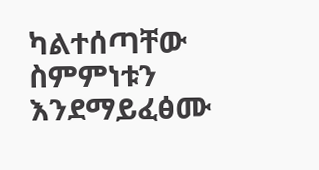ካልተሰጣቸው ስምምነቱን እንደማይፈፅሙ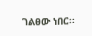ገልፀው ነበር፡፡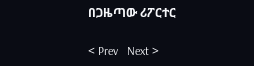በጋዜጣው ሪፖርተር

< Prev   Next >